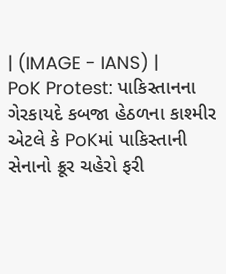| (IMAGE - IANS) |
PoK Protest: પાકિસ્તાનના ગેરકાયદે કબજા હેઠળના કાશ્મીર એટલે કે PoKમાં પાકિસ્તાની સેનાનો ક્રૂર ચહેરો ફરી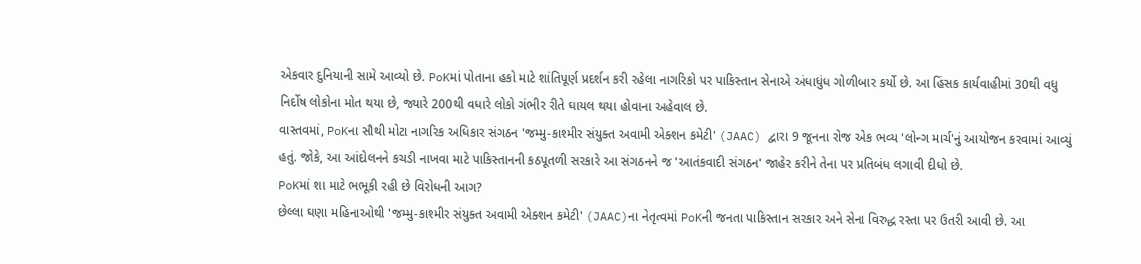એકવાર દુનિયાની સામે આવ્યો છે. PoKમાં પોતાના હકો માટે શાંતિપૂર્ણ પ્રદર્શન કરી રહેલા નાગરિકો પર પાકિસ્તાન સેનાએ અંધાધુંધ ગોળીબાર કર્યો છે. આ હિંસક કાર્યવાહીમાં 30થી વધુ નિર્દોષ લોકોના મોત થયા છે, જ્યારે 200થી વધારે લોકો ગંભીર રીતે ઘાયલ થયા હોવાના અહેવાલ છે.
વાસ્તવમાં, PoKના સૌથી મોટા નાગરિક અધિકાર સંગઠન 'જમ્મુ-કાશ્મીર સંયુક્ત અવામી એક્શન કમેટી' (JAAC) દ્વારા 9 જૂનના રોજ એક ભવ્ય 'લોન્ગ માર્ચ'નું આયોજન કરવામાં આવ્યું હતું. જોકે, આ આંદોલનને કચડી નાખવા માટે પાકિસ્તાનની કઠપૂતળી સરકારે આ સંગઠનને જ 'આતંકવાદી સંગઠન' જાહેર કરીને તેના પર પ્રતિબંધ લગાવી દીધો છે.
PoKમાં શા માટે ભભૂકી રહી છે વિરોધની આગ?
છેલ્લા ઘણા મહિનાઓથી 'જમ્મુ-કાશ્મીર સંયુક્ત અવામી એક્શન કમેટી' (JAAC)ના નેતૃત્વમાં PoKની જનતા પાકિસ્તાન સરકાર અને સેના વિરુદ્ધ રસ્તા પર ઉતરી આવી છે. આ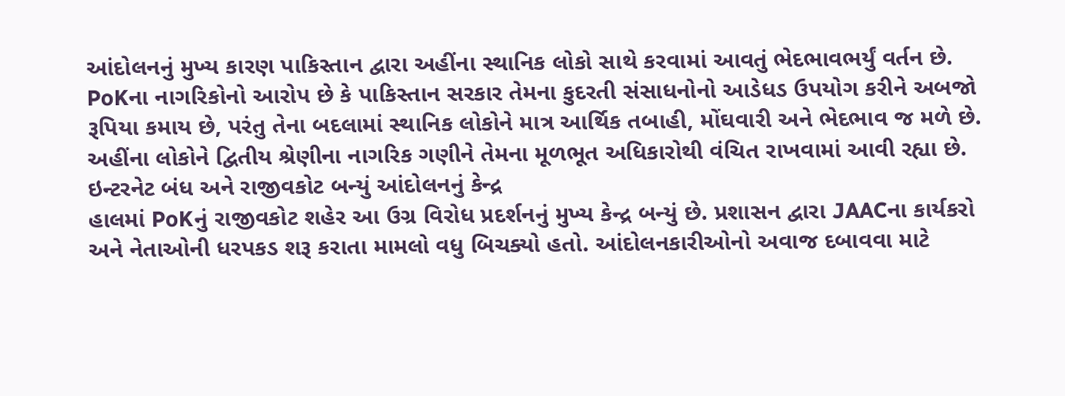આંદોલનનું મુખ્ય કારણ પાકિસ્તાન દ્વારા અહીંના સ્થાનિક લોકો સાથે કરવામાં આવતું ભેદભાવભર્યું વર્તન છે. PoKના નાગરિકોનો આરોપ છે કે પાકિસ્તાન સરકાર તેમના કુદરતી સંસાધનોનો આડેધડ ઉપયોગ કરીને અબજો રૂપિયા કમાય છે, પરંતુ તેના બદલામાં સ્થાનિક લોકોને માત્ર આર્થિક તબાહી, મોંઘવારી અને ભેદભાવ જ મળે છે. અહીંના લોકોને દ્વિતીય શ્રેણીના નાગરિક ગણીને તેમના મૂળભૂત અધિકારોથી વંચિત રાખવામાં આવી રહ્યા છે.
ઇન્ટરનેટ બંધ અને રાજીવકોટ બન્યું આંદોલનનું કેન્દ્ર
હાલમાં PoKનું રાજીવકોટ શહેર આ ઉગ્ર વિરોધ પ્રદર્શનનું મુખ્ય કેન્દ્ર બન્યું છે. પ્રશાસન દ્વારા JAACના કાર્યકરો અને નેતાઓની ધરપકડ શરૂ કરાતા મામલો વધુ બિચક્યો હતો. આંદોલનકારીઓનો અવાજ દબાવવા માટે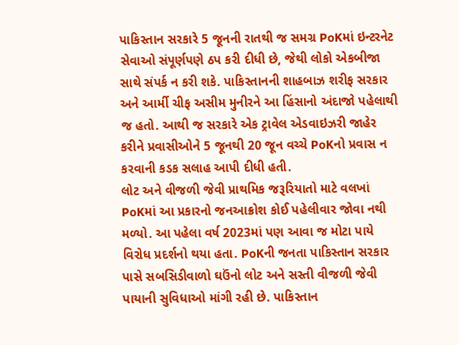પાકિસ્તાન સરકારે 5 જૂનની રાતથી જ સમગ્ર PoKમાં ઇન્ટરનેટ સેવાઓ સંપૂર્ણપણે ઠપ કરી દીધી છે, જેથી લોકો એકબીજા સાથે સંપર્ક ન કરી શકે. પાકિસ્તાનની શાહબાઝ શરીફ સરકાર અને આર્મી ચીફ અસીમ મુનીરને આ હિંસાનો અંદાજો પહેલાથી જ હતો. આથી જ સરકારે એક ટ્રાવેલ એડવાઇઝરી જાહેર કરીને પ્રવાસીઓને 5 જૂનથી 20 જૂન વચ્ચે PoKનો પ્રવાસ ન કરવાની કડક સલાહ આપી દીધી હતી.
લોટ અને વીજળી જેવી પ્રાથમિક જરૂરિયાતો માટે વલખાં
PoKમાં આ પ્રકારનો જનઆક્રોશ કોઈ પહેલીવાર જોવા નથી મળ્યો. આ પહેલા વર્ષ 2023માં પણ આવા જ મોટા પાયે વિરોધ પ્રદર્શનો થયા હતા. PoKની જનતા પાકિસ્તાન સરકાર પાસે સબસિડીવાળો ઘઉંનો લોટ અને સસ્તી વીજળી જેવી પાયાની સુવિધાઓ માંગી રહી છે. પાકિસ્તાન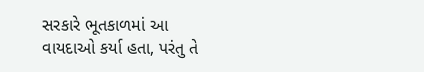સરકારે ભૂતકાળમાં આ વાયદાઓ કર્યા હતા, પરંતુ તે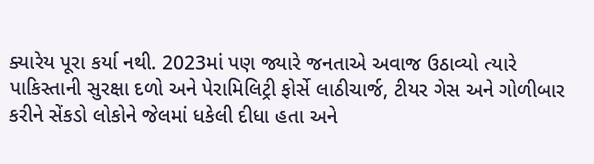ક્યારેય પૂરા કર્યા નથી. 2023માં પણ જ્યારે જનતાએ અવાજ ઉઠાવ્યો ત્યારે પાકિસ્તાની સુરક્ષા દળો અને પેરામિલિટ્રી ફોર્સે લાઠીચાર્જ, ટીયર ગેસ અને ગોળીબાર કરીને સેંકડો લોકોને જેલમાં ધકેલી દીધા હતા અને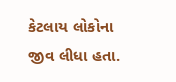કેટલાય લોકોના જીવ લીધા હતા.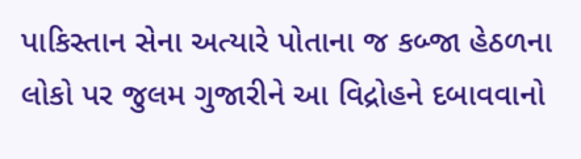પાકિસ્તાન સેના અત્યારે પોતાના જ કબ્જા હેઠળના લોકો પર જુલમ ગુજારીને આ વિદ્રોહને દબાવવાનો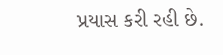પ્રયાસ કરી રહી છે.